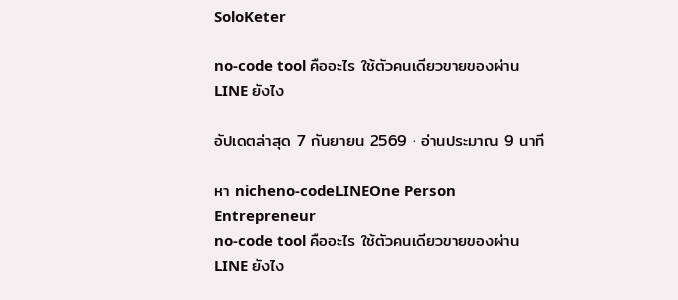SoloKeter

no-code tool คืออะไร ใช้ตัวคนเดียวขายของผ่าน LINE ยังไง

อัปเดตล่าสุด 7 กันยายน 2569 · อ่านประมาณ 9 นาที

หา nicheno-codeLINEOne Person Entrepreneur
no-code tool คืออะไร ใช้ตัวคนเดียวขายของผ่าน LINE ยังไง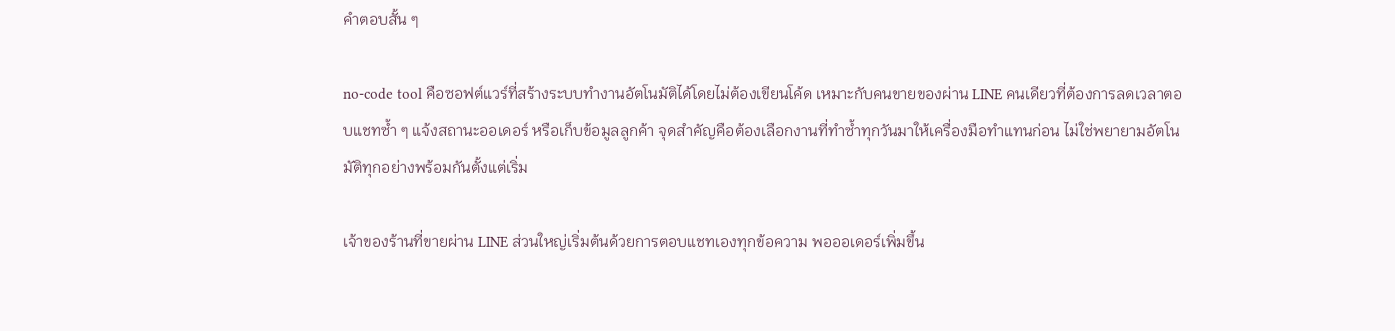คำตอบสั้น ๆ

no-code tool คือซอฟต์แวร์ที่สร้างระบบทำงานอัตโนมัติได้โดยไม่ต้องเขียนโค้ด เหมาะกับคนขายของผ่าน LINE คนเดียวที่ต้องการลดเวลาตอบแชทซ้ำ ๆ แจ้งสถานะออเดอร์ หรือเก็บข้อมูลลูกค้า จุดสำคัญคือต้องเลือกงานที่ทำซ้ำทุกวันมาให้เครื่องมือทำแทนก่อน ไม่ใช่พยายามอัตโนมัติทุกอย่างพร้อมกันตั้งแต่เริ่ม

เจ้าของร้านที่ขายผ่าน LINE ส่วนใหญ่เริ่มต้นด้วยการตอบแชทเองทุกข้อความ พอออเดอร์เพิ่มขึ้น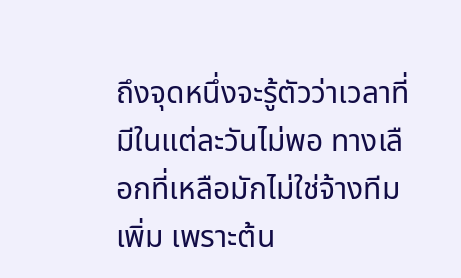ถึงจุดหนึ่งจะรู้ตัวว่าเวลาที่มีในแต่ละวันไม่พอ ทางเลือกที่เหลือมักไม่ใช่จ้างทีมเพิ่ม เพราะต้น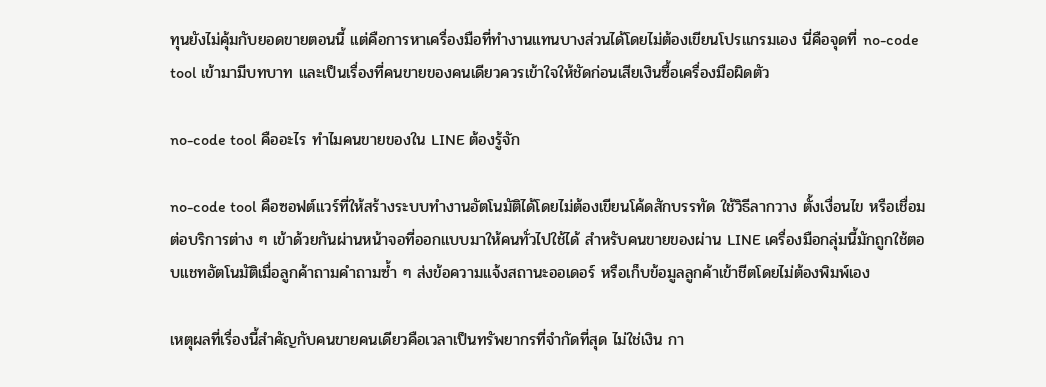ทุนยังไม่คุ้มกับยอดขายตอนนี้ แต่คือการหาเครื่องมือที่ทำงานแทนบางส่วนได้โดยไม่ต้องเขียนโปรแกรมเอง นี่คือจุดที่ no-code tool เข้ามามีบทบาท และเป็นเรื่องที่คนขายของคนเดียวควรเข้าใจให้ชัดก่อนเสียเงินซื้อเครื่องมือผิดตัว

no-code tool คืออะไร ทำไมคนขายของใน LINE ต้องรู้จัก

no-code tool คือซอฟต์แวร์ที่ให้สร้างระบบทำงานอัตโนมัติได้โดยไม่ต้องเขียนโค้ดสักบรรทัด ใช้วิธีลากวาง ตั้งเงื่อนไข หรือเชื่อมต่อบริการต่าง ๆ เข้าด้วยกันผ่านหน้าจอที่ออกแบบมาให้คนทั่วไปใช้ได้ สำหรับคนขายของผ่าน LINE เครื่องมือกลุ่มนี้มักถูกใช้ตอบแชทอัตโนมัติเมื่อลูกค้าถามคำถามซ้ำ ๆ ส่งข้อความแจ้งสถานะออเดอร์ หรือเก็บข้อมูลลูกค้าเข้าชีตโดยไม่ต้องพิมพ์เอง

เหตุผลที่เรื่องนี้สำคัญกับคนขายคนเดียวคือเวลาเป็นทรัพยากรที่จำกัดที่สุด ไม่ใช่เงิน กา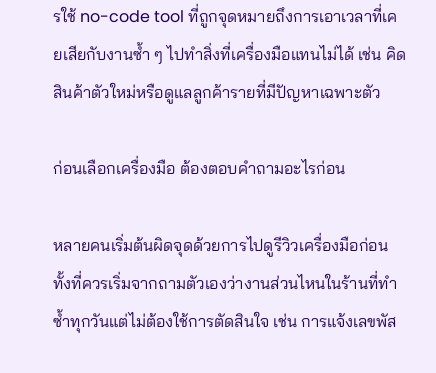รใช้ no-code tool ที่ถูกจุดหมายถึงการเอาเวลาที่เคยเสียกับงานซ้ำ ๆ ไปทำสิ่งที่เครื่องมือแทนไม่ได้ เช่น คิดสินค้าตัวใหม่หรือดูแลลูกค้ารายที่มีปัญหาเฉพาะตัว

ก่อนเลือกเครื่องมือ ต้องตอบคำถามอะไรก่อน

หลายคนเริ่มต้นผิดจุดด้วยการไปดูรีวิวเครื่องมือก่อน ทั้งที่ควรเริ่มจากถามตัวเองว่างานส่วนไหนในร้านที่ทำซ้ำทุกวันแต่ไม่ต้องใช้การตัดสินใจ เช่น การแจ้งเลขพัส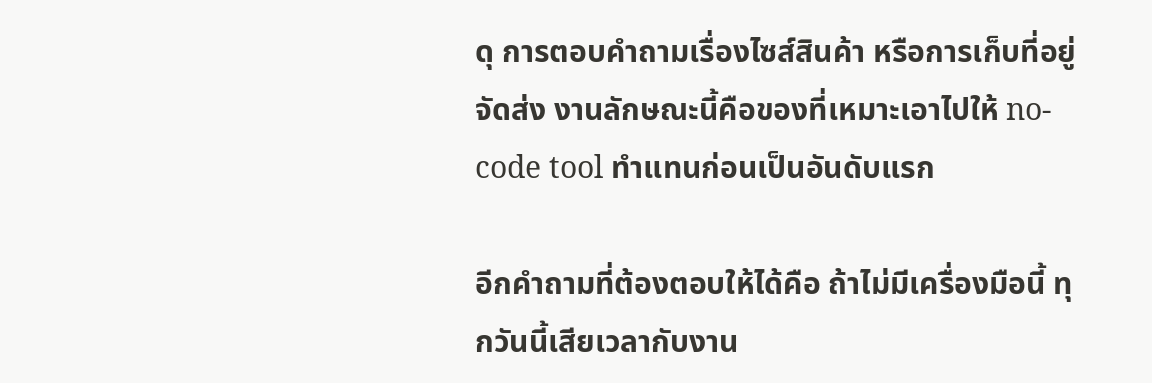ดุ การตอบคำถามเรื่องไซส์สินค้า หรือการเก็บที่อยู่จัดส่ง งานลักษณะนี้คือของที่เหมาะเอาไปให้ no-code tool ทำแทนก่อนเป็นอันดับแรก

อีกคำถามที่ต้องตอบให้ได้คือ ถ้าไม่มีเครื่องมือนี้ ทุกวันนี้เสียเวลากับงาน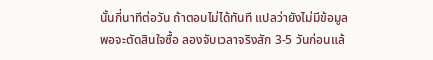นั้นกี่นาทีต่อวัน ถ้าตอบไม่ได้ทันที แปลว่ายังไม่มีข้อมูลพอจะตัดสินใจซื้อ ลองจับเวลาจริงสัก 3-5 วันก่อนแล้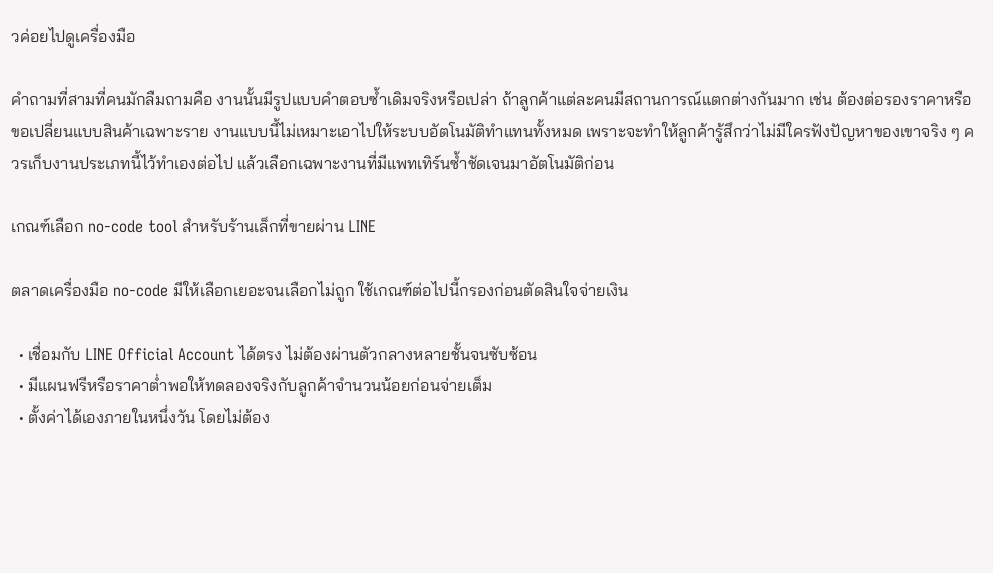วค่อยไปดูเครื่องมือ

คำถามที่สามที่คนมักลืมถามคือ งานนั้นมีรูปแบบคำตอบซ้ำเดิมจริงหรือเปล่า ถ้าลูกค้าแต่ละคนมีสถานการณ์แตกต่างกันมาก เช่น ต้องต่อรองราคาหรือขอเปลี่ยนแบบสินค้าเฉพาะราย งานแบบนี้ไม่เหมาะเอาไปให้ระบบอัตโนมัติทำแทนทั้งหมด เพราะจะทำให้ลูกค้ารู้สึกว่าไม่มีใครฟังปัญหาของเขาจริง ๆ ควรเก็บงานประเภทนี้ไว้ทำเองต่อไป แล้วเลือกเฉพาะงานที่มีแพทเทิร์นซ้ำชัดเจนมาอัตโนมัติก่อน

เกณฑ์เลือก no-code tool สำหรับร้านเล็กที่ขายผ่าน LINE

ตลาดเครื่องมือ no-code มีให้เลือกเยอะจนเลือกไม่ถูก ใช้เกณฑ์ต่อไปนี้กรองก่อนตัดสินใจจ่ายเงิน

  • เชื่อมกับ LINE Official Account ได้ตรง ไม่ต้องผ่านตัวกลางหลายชั้นจนซับซ้อน
  • มีแผนฟรีหรือราคาต่ำพอให้ทดลองจริงกับลูกค้าจำนวนน้อยก่อนจ่ายเต็ม
  • ตั้งค่าได้เองภายในหนึ่งวัน โดยไม่ต้อง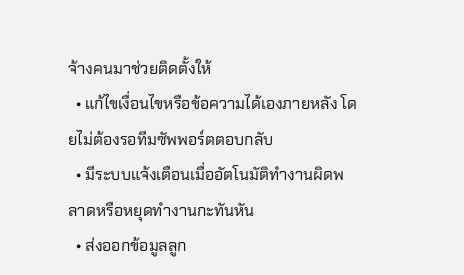จ้างคนมาช่วยติดตั้งให้
  • แก้ไขเงื่อนไขหรือข้อความได้เองภายหลัง โดยไม่ต้องรอทีมซัพพอร์ตตอบกลับ
  • มีระบบแจ้งเตือนเมื่ออัตโนมัติทำงานผิดพลาดหรือหยุดทำงานกะทันหัน
  • ส่งออกข้อมูลลูก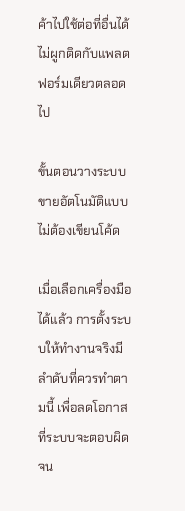ค้าไปใช้ต่อที่อื่นได้ ไม่ผูกติดกับแพลตฟอร์มเดียวตลอดไป

ขั้นตอนวางระบบขายอัตโนมัติแบบไม่ต้องเขียนโค้ด

เมื่อเลือกเครื่องมือได้แล้ว การตั้งระบบให้ทำงานจริงมีลำดับที่ควรทำตามนี้ เพื่อลดโอกาสที่ระบบจะตอบผิดจน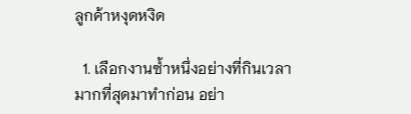ลูกค้าหงุดหงิด

  1. เลือกงานซ้ำหนึ่งอย่างที่กินเวลามากที่สุดมาทำก่อน อย่า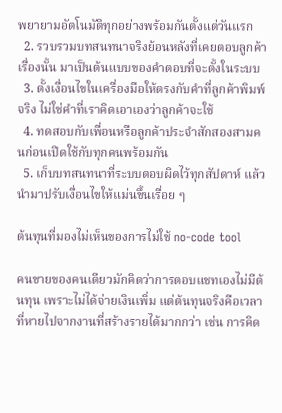พยายามอัตโนมัติทุกอย่างพร้อมกันตั้งแต่วันแรก
  2. รวบรวมบทสนทนาจริงย้อนหลังที่เคยตอบลูกค้าเรื่องนั้น มาเป็นต้นแบบของคำตอบที่จะตั้งในระบบ
  3. ตั้งเงื่อนไขในเครื่องมือให้ตรงกับคำที่ลูกค้าพิมพ์จริง ไม่ใช่คำที่เราคิดเอาเองว่าลูกค้าจะใช้
  4. ทดสอบกับเพื่อนหรือลูกค้าประจำสักสองสามคนก่อนเปิดใช้กับทุกคนพร้อมกัน
  5. เก็บบทสนทนาที่ระบบตอบผิดไว้ทุกสัปดาห์ แล้วนำมาปรับเงื่อนไขให้แม่นขึ้นเรื่อย ๆ

ต้นทุนที่มองไม่เห็นของการไม่ใช้ no-code tool

คนขายของคนเดียวมักคิดว่าการตอบแชทเองไม่มีต้นทุน เพราะไม่ได้จ่ายเงินเพิ่ม แต่ต้นทุนจริงคือเวลาที่หายไปจากงานที่สร้างรายได้มากกว่า เช่น การคิด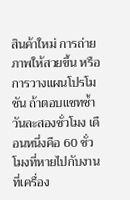สินค้าใหม่ การถ่ายภาพให้สวยขึ้น หรือการวางแผนโปรโมชัน ถ้าตอบแชทซ้ำวันละสองชั่วโมง เดือนหนึ่งคือ 60 ชั่วโมงที่หายไปกับงานที่เครื่อง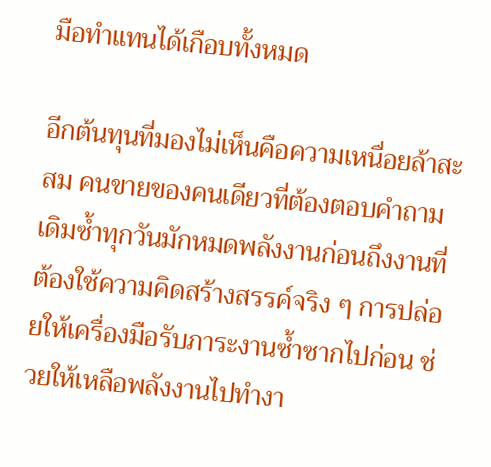มือทำแทนได้เกือบทั้งหมด

อีกต้นทุนที่มองไม่เห็นคือความเหนื่อยล้าสะสม คนขายของคนเดียวที่ต้องตอบคำถามเดิมซ้ำทุกวันมักหมดพลังงานก่อนถึงงานที่ต้องใช้ความคิดสร้างสรรค์จริง ๆ การปล่อยให้เครื่องมือรับภาระงานซ้ำซากไปก่อน ช่วยให้เหลือพลังงานไปทำงา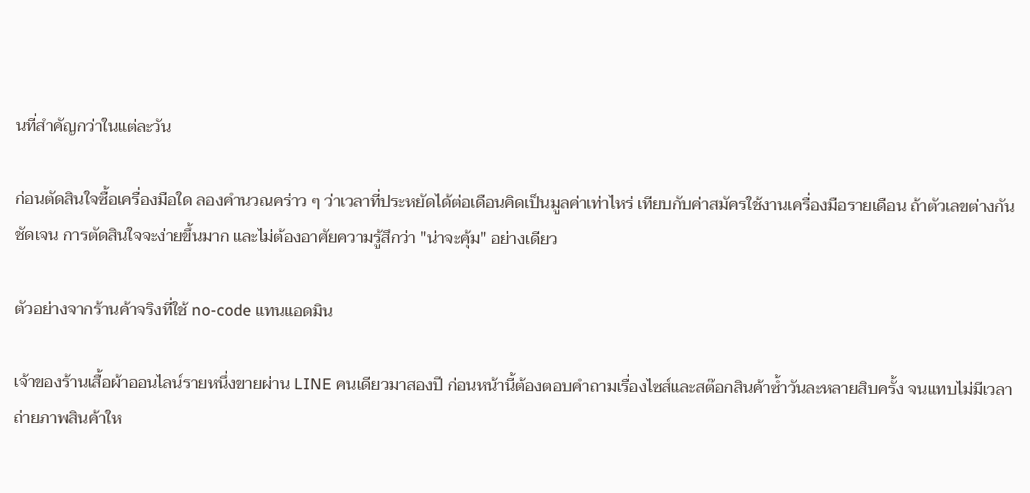นที่สำคัญกว่าในแต่ละวัน

ก่อนตัดสินใจซื้อเครื่องมือใด ลองคำนวณคร่าว ๆ ว่าเวลาที่ประหยัดได้ต่อเดือนคิดเป็นมูลค่าเท่าไหร่ เทียบกับค่าสมัครใช้งานเครื่องมือรายเดือน ถ้าตัวเลขต่างกันชัดเจน การตัดสินใจจะง่ายขึ้นมาก และไม่ต้องอาศัยความรู้สึกว่า "น่าจะคุ้ม" อย่างเดียว

ตัวอย่างจากร้านค้าจริงที่ใช้ no-code แทนแอดมิน

เจ้าของร้านเสื้อผ้าออนไลน์รายหนึ่งขายผ่าน LINE คนเดียวมาสองปี ก่อนหน้านี้ต้องตอบคำถามเรื่องไซส์และสต๊อกสินค้าซ้ำวันละหลายสิบครั้ง จนแทบไม่มีเวลาถ่ายภาพสินค้าให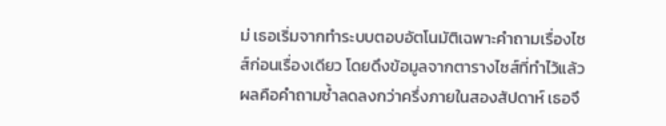ม่ เธอเริ่มจากทำระบบตอบอัตโนมัติเฉพาะคำถามเรื่องไซส์ก่อนเรื่องเดียว โดยดึงข้อมูลจากตารางไซส์ที่ทำไว้แล้ว ผลคือคำถามซ้ำลดลงกว่าครึ่งภายในสองสัปดาห์ เธอจึ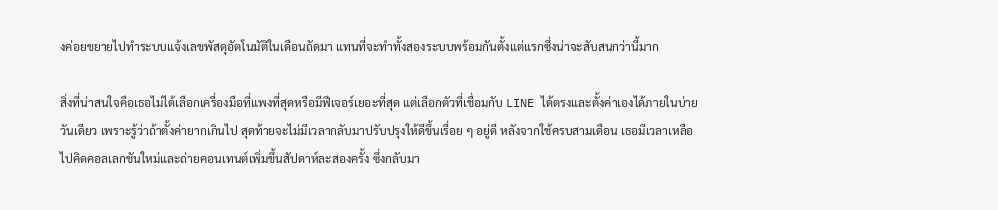งค่อยขยายไปทำระบบแจ้งเลขพัสดุอัตโนมัติในเดือนถัดมา แทนที่จะทำทั้งสองระบบพร้อมกันตั้งแต่แรกซึ่งน่าจะสับสนกว่านี้มาก

สิ่งที่น่าสนใจคือเธอไม่ได้เลือกเครื่องมือที่แพงที่สุดหรือมีฟีเจอร์เยอะที่สุด แต่เลือกตัวที่เชื่อมกับ LINE ได้ตรงและตั้งค่าเองได้ภายในบ่ายวันเดียว เพราะรู้ว่าถ้าตั้งค่ายากเกินไป สุดท้ายจะไม่มีเวลากลับมาปรับปรุงให้ดีขึ้นเรื่อย ๆ อยู่ดี หลังจากใช้ครบสามเดือน เธอมีเวลาเหลือไปคิดคอลเลกชันใหม่และถ่ายคอนเทนต์เพิ่มขึ้นสัปดาห์ละสองครั้ง ซึ่งกลับมา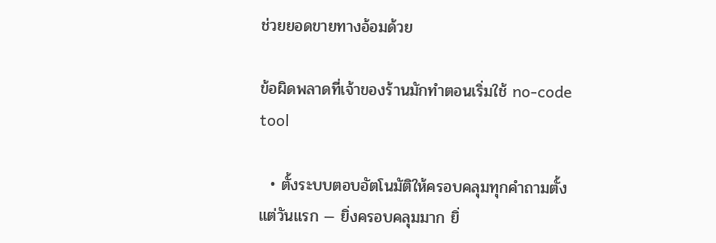ช่วยยอดขายทางอ้อมด้วย

ข้อผิดพลาดที่เจ้าของร้านมักทำตอนเริ่มใช้ no-code tool

  • ตั้งระบบตอบอัตโนมัติให้ครอบคลุมทุกคำถามตั้งแต่วันแรก — ยิ่งครอบคลุมมาก ยิ่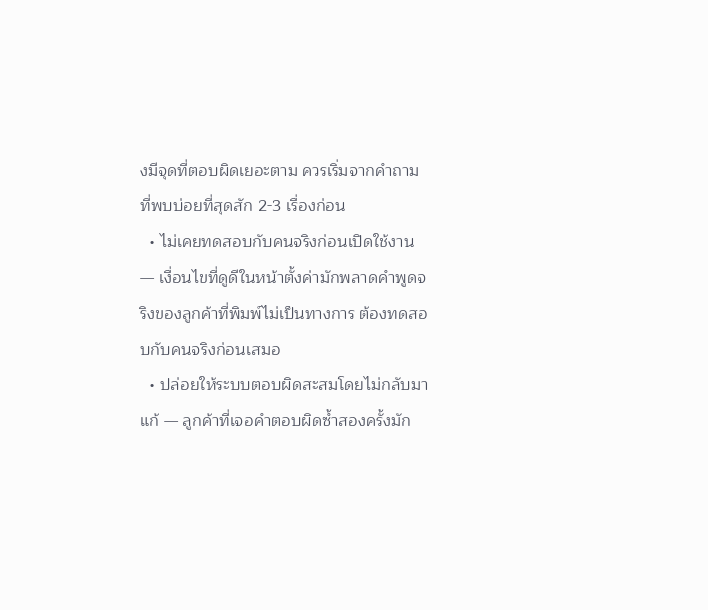งมีจุดที่ตอบผิดเยอะตาม ควรเริ่มจากคำถามที่พบบ่อยที่สุดสัก 2-3 เรื่องก่อน
  • ไม่เคยทดสอบกับคนจริงก่อนเปิดใช้งาน — เงื่อนไขที่ดูดีในหน้าตั้งค่ามักพลาดคำพูดจริงของลูกค้าที่พิมพ์ไม่เป็นทางการ ต้องทดสอบกับคนจริงก่อนเสมอ
  • ปล่อยให้ระบบตอบผิดสะสมโดยไม่กลับมาแก้ — ลูกค้าที่เจอคำตอบผิดซ้ำสองครั้งมัก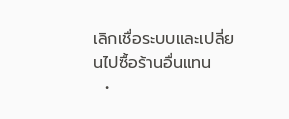เลิกเชื่อระบบและเปลี่ยนไปซื้อร้านอื่นแทน
  •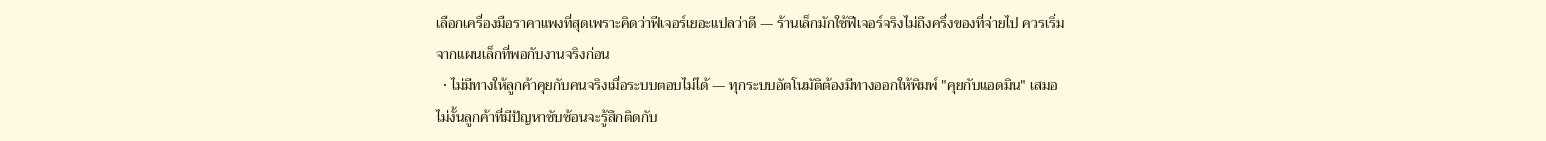เลือกเครื่องมือราคาแพงที่สุดเพราะคิดว่าฟีเจอร์เยอะแปลว่าดี — ร้านเล็กมักใช้ฟีเจอร์จริงไม่ถึงครึ่งของที่จ่ายไป ควรเริ่มจากแผนเล็กที่พอกับงานจริงก่อน
  • ไม่มีทางให้ลูกค้าคุยกับคนจริงเมื่อระบบตอบไม่ได้ — ทุกระบบอัตโนมัติต้องมีทางออกให้พิมพ์ "คุยกับแอดมิน" เสมอ ไม่งั้นลูกค้าที่มีปัญหาซับซ้อนจะรู้สึกติดกับ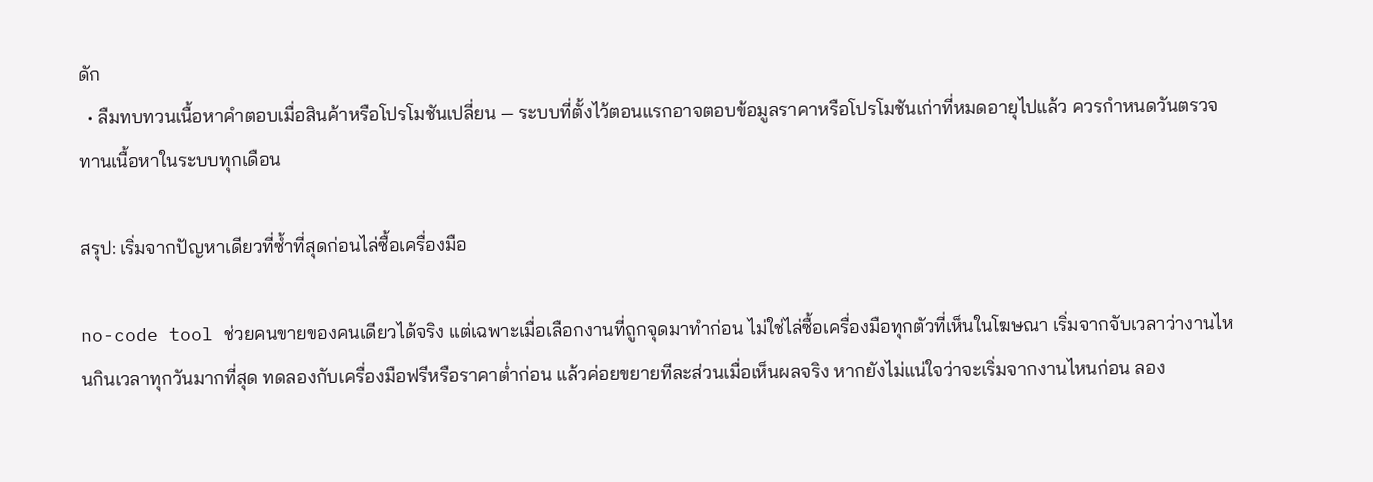ดัก
  • ลืมทบทวนเนื้อหาคำตอบเมื่อสินค้าหรือโปรโมชันเปลี่ยน — ระบบที่ตั้งไว้ตอนแรกอาจตอบข้อมูลราคาหรือโปรโมชันเก่าที่หมดอายุไปแล้ว ควรกำหนดวันตรวจทานเนื้อหาในระบบทุกเดือน

สรุป: เริ่มจากปัญหาเดียวที่ซ้ำที่สุดก่อนไล่ซื้อเครื่องมือ

no-code tool ช่วยคนขายของคนเดียวได้จริง แต่เฉพาะเมื่อเลือกงานที่ถูกจุดมาทำก่อน ไม่ใช่ไล่ซื้อเครื่องมือทุกตัวที่เห็นในโฆษณา เริ่มจากจับเวลาว่างานไหนกินเวลาทุกวันมากที่สุด ทดลองกับเครื่องมือฟรีหรือราคาต่ำก่อน แล้วค่อยขยายทีละส่วนเมื่อเห็นผลจริง หากยังไม่แน่ใจว่าจะเริ่มจากงานไหนก่อน ลอง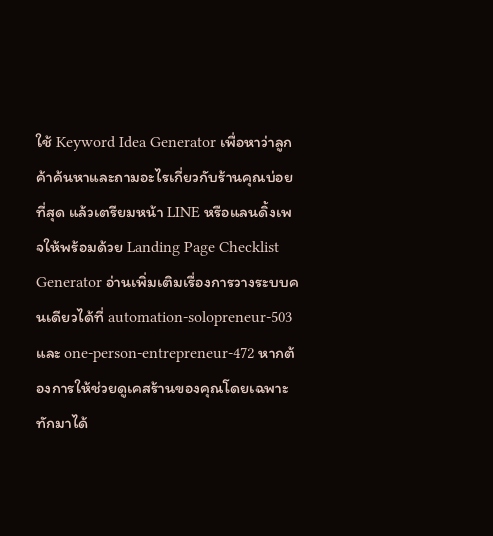ใช้ Keyword Idea Generator เพื่อหาว่าลูกค้าค้นหาและถามอะไรเกี่ยวกับร้านคุณบ่อยที่สุด แล้วเตรียมหน้า LINE หรือแลนดิ้งเพจให้พร้อมด้วย Landing Page Checklist Generator อ่านเพิ่มเติมเรื่องการวางระบบคนเดียวได้ที่ automation-solopreneur-503 และ one-person-entrepreneur-472 หากต้องการให้ช่วยดูเคสร้านของคุณโดยเฉพาะ ทักมาได้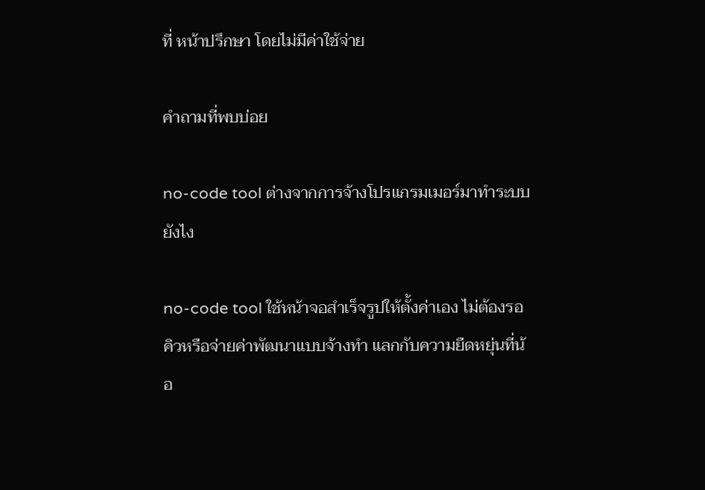ที่ หน้าปรึกษา โดยไม่มีค่าใช้จ่าย

คำถามที่พบบ่อย

no-code tool ต่างจากการจ้างโปรแกรมเมอร์มาทำระบบยังไง

no-code tool ใช้หน้าจอสำเร็จรูปให้ตั้งค่าเอง ไม่ต้องรอคิวหรือจ่ายค่าพัฒนาแบบจ้างทำ แลกกับความยืดหยุ่นที่น้อ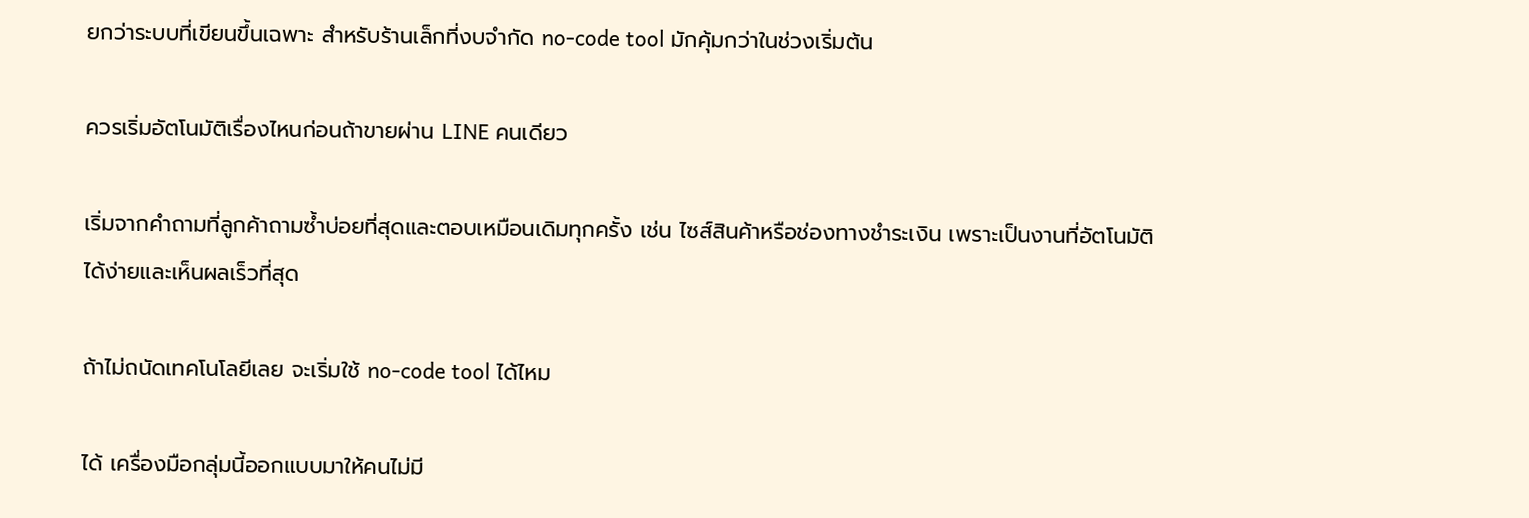ยกว่าระบบที่เขียนขึ้นเฉพาะ สำหรับร้านเล็กที่งบจำกัด no-code tool มักคุ้มกว่าในช่วงเริ่มต้น

ควรเริ่มอัตโนมัติเรื่องไหนก่อนถ้าขายผ่าน LINE คนเดียว

เริ่มจากคำถามที่ลูกค้าถามซ้ำบ่อยที่สุดและตอบเหมือนเดิมทุกครั้ง เช่น ไซส์สินค้าหรือช่องทางชำระเงิน เพราะเป็นงานที่อัตโนมัติได้ง่ายและเห็นผลเร็วที่สุด

ถ้าไม่ถนัดเทคโนโลยีเลย จะเริ่มใช้ no-code tool ได้ไหม

ได้ เครื่องมือกลุ่มนี้ออกแบบมาให้คนไม่มี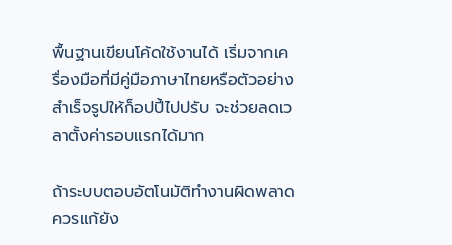พื้นฐานเขียนโค้ดใช้งานได้ เริ่มจากเครื่องมือที่มีคู่มือภาษาไทยหรือตัวอย่างสำเร็จรูปให้ก็อปปี้ไปปรับ จะช่วยลดเวลาตั้งค่ารอบแรกได้มาก

ถ้าระบบตอบอัตโนมัติทำงานผิดพลาด ควรแก้ยัง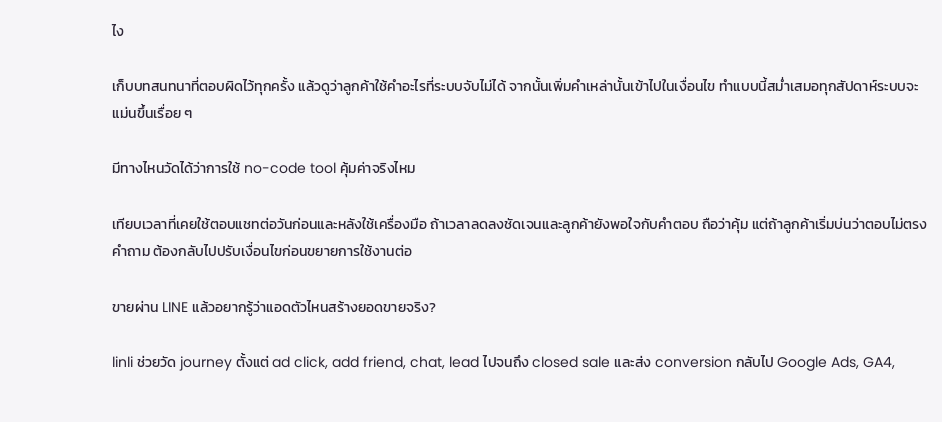ไง

เก็บบทสนทนาที่ตอบผิดไว้ทุกครั้ง แล้วดูว่าลูกค้าใช้คำอะไรที่ระบบจับไม่ได้ จากนั้นเพิ่มคำเหล่านั้นเข้าไปในเงื่อนไข ทำแบบนี้สม่ำเสมอทุกสัปดาห์ระบบจะแม่นขึ้นเรื่อย ๆ

มีทางไหนวัดได้ว่าการใช้ no-code tool คุ้มค่าจริงไหม

เทียบเวลาที่เคยใช้ตอบแชทต่อวันก่อนและหลังใช้เครื่องมือ ถ้าเวลาลดลงชัดเจนและลูกค้ายังพอใจกับคำตอบ ถือว่าคุ้ม แต่ถ้าลูกค้าเริ่มบ่นว่าตอบไม่ตรงคำถาม ต้องกลับไปปรับเงื่อนไขก่อนขยายการใช้งานต่อ

ขายผ่าน LINE แล้วอยากรู้ว่าแอดตัวไหนสร้างยอดขายจริง?

linli ช่วยวัด journey ตั้งแต่ ad click, add friend, chat, lead ไปจนถึง closed sale และส่ง conversion กลับไป Google Ads, GA4,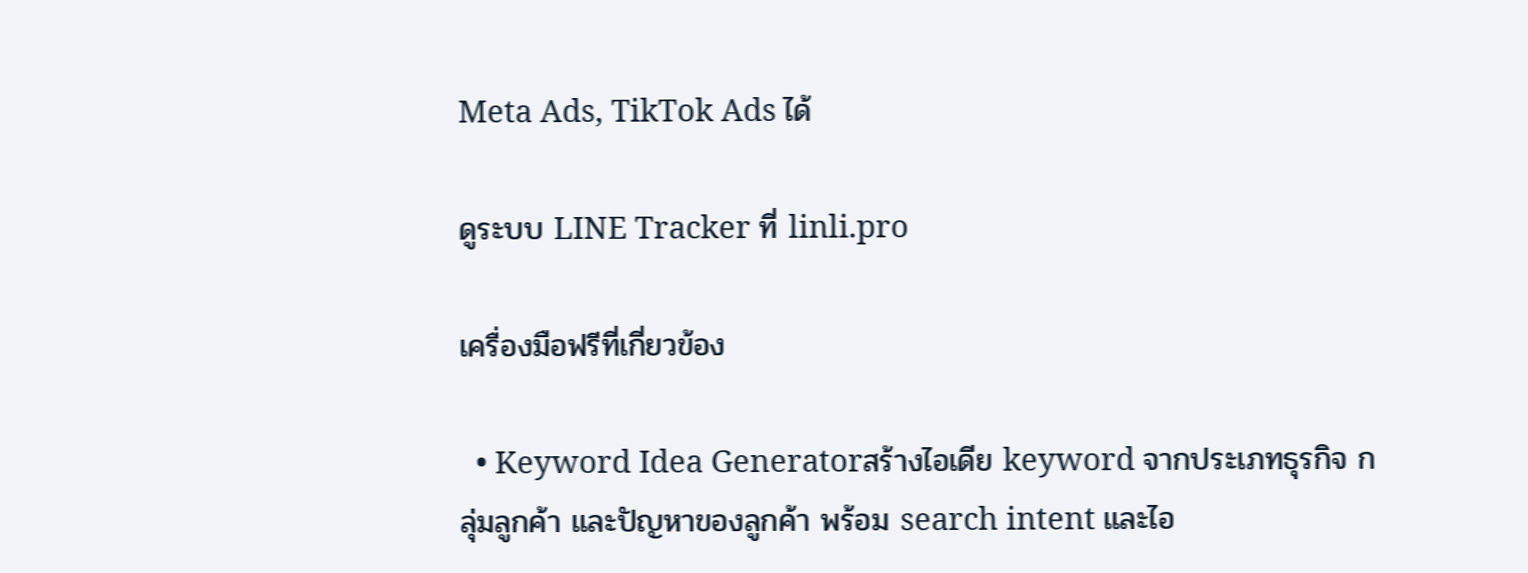Meta Ads, TikTok Ads ได้

ดูระบบ LINE Tracker ที่ linli.pro

เครื่องมือฟรีที่เกี่ยวข้อง

  • Keyword Idea Generatorสร้างไอเดีย keyword จากประเภทธุรกิจ กลุ่มลูกค้า และปัญหาของลูกค้า พร้อม search intent และไอ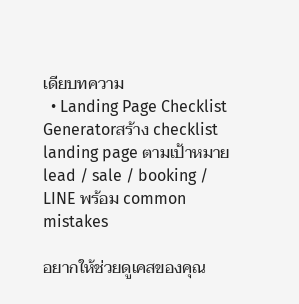เดียบทความ
  • Landing Page Checklist Generatorสร้าง checklist landing page ตามเป้าหมาย lead / sale / booking / LINE พร้อม common mistakes

อยากให้ช่วยดูเคสของคุณ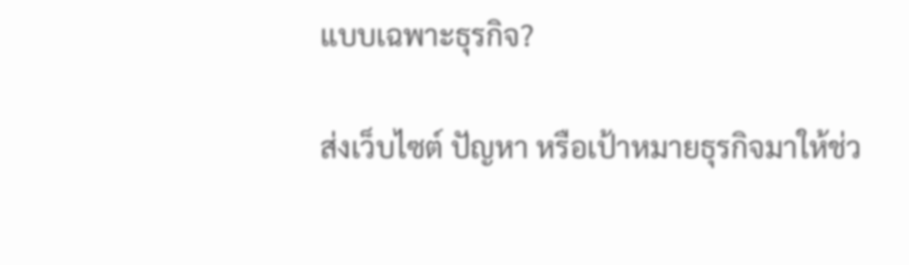แบบเฉพาะธุรกิจ?

ส่งเว็บไซต์ ปัญหา หรือเป้าหมายธุรกิจมาให้ช่ว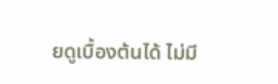ยดูเบื้องต้นได้ ไม่มี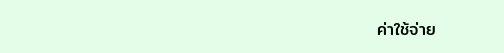ค่าใช้จ่าย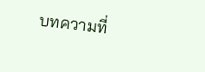บทความที่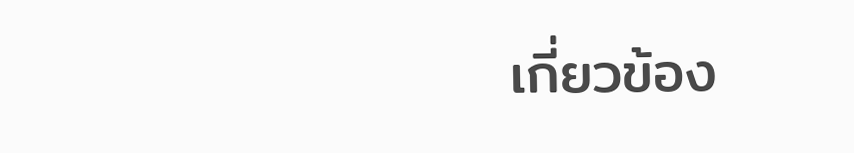เกี่ยวข้อง